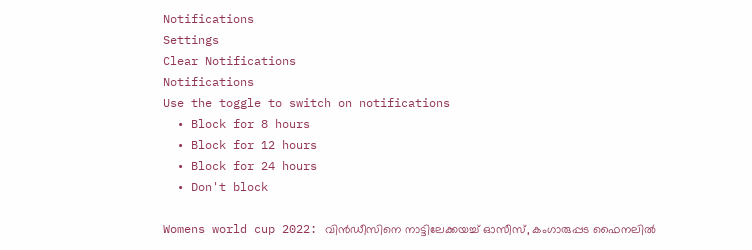Notifications
Settings
Clear Notifications
Notifications
Use the toggle to switch on notifications
  • Block for 8 hours
  • Block for 12 hours
  • Block for 24 hours
  • Don't block

Womens world cup 2022: വിന്‍ഡീസിനെ നാട്ടിലേക്കയച്ച് ഓസീസ്, കംഗാരുപ്പട ഫൈനലില്‍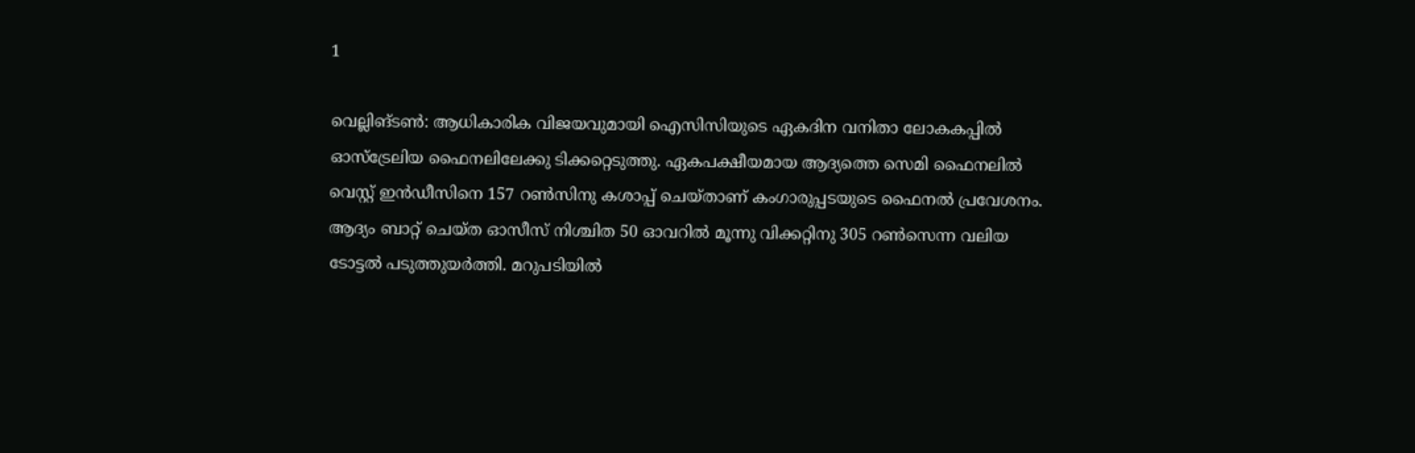1

വെല്ലിങ്ടണ്‍: ആധികാരിക വിജയവുമായി ഐസിസിയുടെ ഏകദിന വനിതാ ലോകകപ്പില്‍ ഓസ്‌ട്രേലിയ ഫൈനലിലേക്കു ടിക്കറ്റെടുത്തു. ഏകപക്ഷീയമായ ആദ്യത്തെ സെമി ഫൈനലില്‍ വെസ്റ്റ് ഇന്‍ഡീസിനെ 157 റണ്‍സിനു കശാപ്പ് ചെയ്താണ് കംഗാരുപ്പടയുടെ ഫൈനല്‍ പ്രവേശനം. ആദ്യം ബാറ്റ് ചെയ്ത ഓസീസ് നിശ്ചിത 50 ഓവറില്‍ മൂന്നു വിക്കറ്റിനു 305 റണ്‍സെന്ന വലിയ ടോട്ടല്‍ പടുത്തുയര്‍ത്തി. മറുപടിയില്‍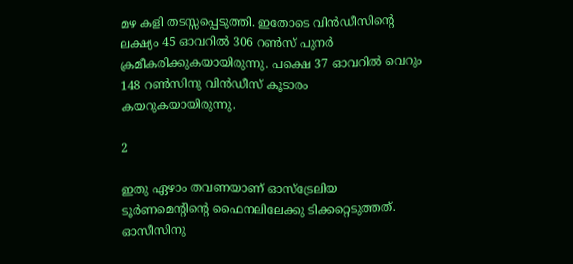മഴ കളി തടസ്സപ്പെടുത്തി. ഇതോടെ വിന്‍ഡീസിന്റെ ലക്ഷ്യം 45 ഓവറില്‍ 306 റണ്‍സ് പുനര്‍ ക്രമീകരിക്കുകയായിരുന്നു. പക്ഷെ 37 ഓവറില്‍ വെറും 148 റണ്‍സിനു വിന്‍ഡീസ് കൂടാരം കയറുകയായിരുന്നു.

2

ഇതു ഏഴാം തവണയാണ് ഓസ്‌ട്രേലിയ ടൂര്‍ണമെന്റിന്റെ ഫൈനലിലേക്കു ടിക്കറ്റെടുത്തത്. ഓസീസിനു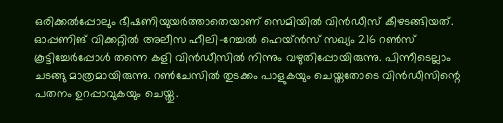ഒരിക്കല്‍പ്പോലും ഭീഷണിയുയര്‍ത്താതെയാണ് സെമിയില്‍ വിന്‍ഡീസ് കീഴടങ്ങിയത്. ഓപ്പണിങ് വിക്കറ്റില്‍ അലീസ ഹീലി-റേച്ചല്‍ ഹെയ്ന്‍സ് സഖ്യം 216 റണ്‍സ് കൂട്ടിച്ചേര്‍പ്പോള്‍ തന്നെ കളി വിന്‍ഡീസില്‍ നിന്നും വഴുതിപ്പോയിരുന്നു. പിന്നീടെല്ലാം ചടങ്ങു മാത്രമായിരുന്നു. റണ്‍ചേസില്‍ തുടക്കം പാളുകയും ചെയ്തതോടെ വിന്‍ഡീസിന്റെ പതനം ഉറപ്പാവുകയും ചെയ്തു.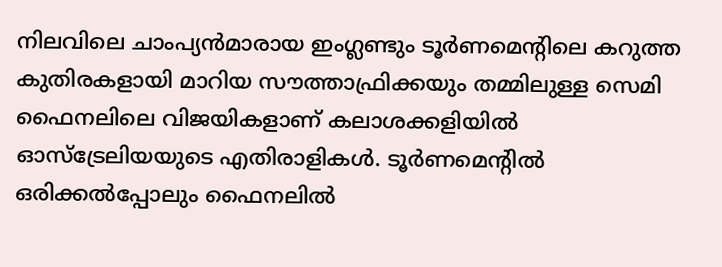നിലവിലെ ചാംപ്യന്‍മാരായ ഇംഗ്ലണ്ടും ടൂര്‍ണമെന്റിലെ കറുത്ത കുതിരകളായി മാറിയ സൗത്താഫ്രിക്കയും തമ്മിലുള്ള സെമി ഫൈനലിലെ വിജയികളാണ് കലാശക്കളിയില്‍ ഓസ്‌ട്രേലിയയുടെ എതിരാളികള്‍. ടൂര്‍ണമെന്റില്‍ ഒരിക്കല്‍പ്പോലും ഫൈനലില്‍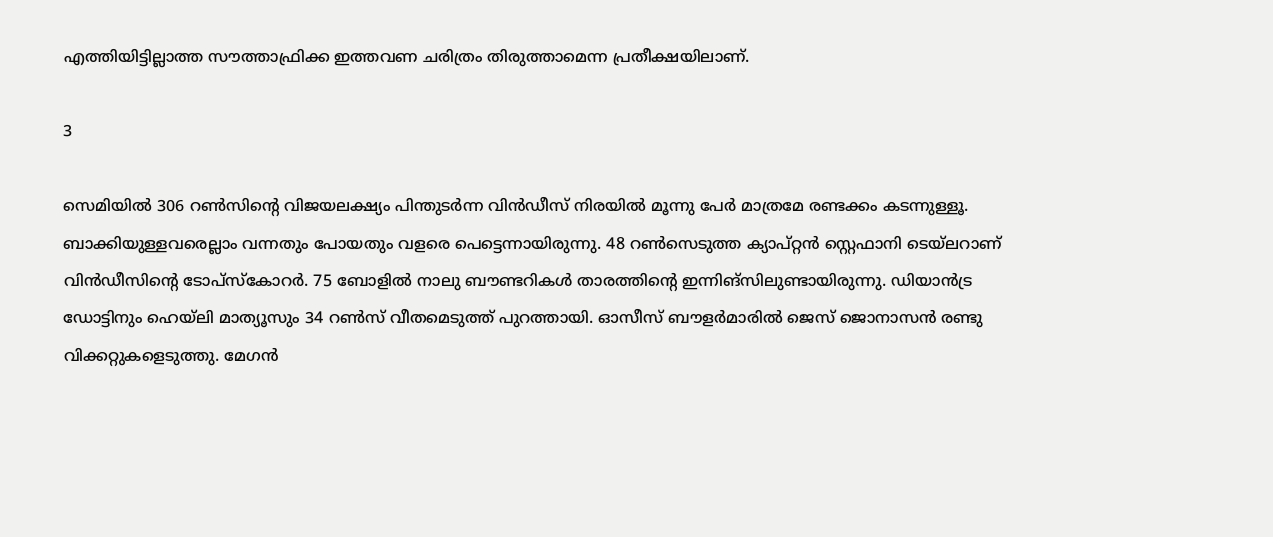എത്തിയിട്ടില്ലാത്ത സൗത്താഫ്രിക്ക ഇത്തവണ ചരിത്രം തിരുത്താമെന്ന പ്രതീക്ഷയിലാണ്.

3

സെമിയില്‍ 306 റണ്‍സിന്റെ വിജയലക്ഷ്യം പിന്തുടര്‍ന്ന വിന്‍ഡീസ് നിരയില്‍ മൂന്നു പേര്‍ മാത്രമേ രണ്ടക്കം കടന്നുള്ളൂ. ബാക്കിയുള്ളവരെല്ലാം വന്നതും പോയതും വളരെ പെട്ടെന്നായിരുന്നു. 48 റണ്‍സെടുത്ത ക്യാപ്റ്റന്‍ സ്റ്റെഫാനി ടെയ്‌ലറാണ് വിന്‍ഡീസിന്റെ ടോപ്‌സ്‌കോറര്‍. 75 ബോളില്‍ നാലു ബൗണ്ടറികള്‍ താരത്തിന്റെ ഇന്നിങ്‌സിലുണ്ടായിരുന്നു. ഡിയാന്‍ട്ര ഡോട്ടിനും ഹെയ്‌ലി മാത്യൂസും 34 റണ്‍സ് വീതമെടുത്ത് പുറത്തായി. ഓസീസ് ബൗളര്‍മാരില്‍ ജെസ് ജൊനാസന്‍ രണ്ടു വിക്കറ്റുകളെടുത്തു. മേഗന്‍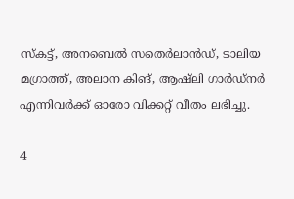സ്‌കട്ട്, അനബെല്‍ സതെര്‍ലാന്‍ഡ്, ടാലിയ മഗ്രാത്ത്, അലാന കിങ്, ആഷ്‌ലി ഗാര്‍ഡ്‌നര്‍ എന്നിവര്‍ക്ക് ഓരോ വിക്കറ്റ് വീതം ലഭിച്ചു.

4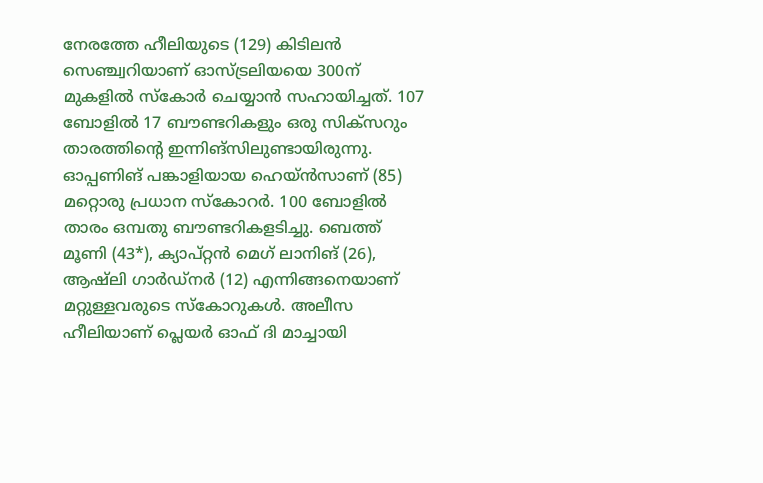നേരത്തേ ഹീലിയുടെ (129) കിടിലന്‍ സെഞ്ച്വറിയാണ് ഓസ്ട്രലിയയെ 300ന് മുകളില്‍ സ്‌കോര്‍ ചെയ്യാന്‍ സഹായിച്ചത്. 107 ബോളില്‍ 17 ബൗണ്ടറികളും ഒരു സിക്‌സറും താരത്തിന്റെ ഇന്നിങ്‌സിലുണ്ടായിരുന്നു. ഓപ്പണിങ് പങ്കാളിയായ ഹെയ്ന്‍സാണ് (85) മറ്റൊരു പ്രധാന സ്‌കോറര്‍. 100 ബോളില്‍ താരം ഒമ്പതു ബൗണ്ടറികളടിച്ചു. ബെത്ത് മൂണി (43*), ക്യാപ്റ്റന്‍ മെഗ് ലാനിങ് (26), ആഷ്‌ലി ഗാര്‍ഡ്‌നര്‍ (12) എന്നിങ്ങനെയാണ് മറ്റുള്ളവരുടെ സ്‌കോറുകള്‍. അലീസ ഹീലിയാണ് പ്ലെയര്‍ ഓഫ് ദി മാച്ചായി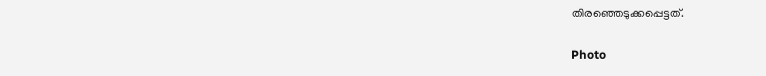തിരഞ്ഞെടുക്കപ്പെട്ടത്.

Photo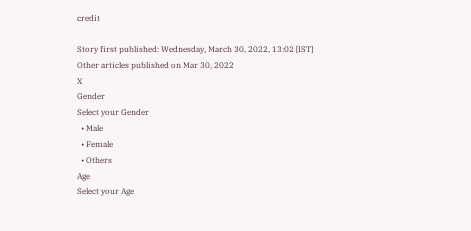credit

Story first published: Wednesday, March 30, 2022, 13:02 [IST]
Other articles published on Mar 30, 2022
X
Gender
Select your Gender
  • Male
  • Female
  • Others
Age
Select your Age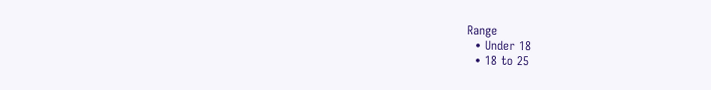Range
  • Under 18
  • 18 to 25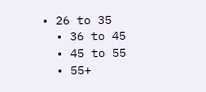• 26 to 35
  • 36 to 45
  • 45 to 55
  • 55+